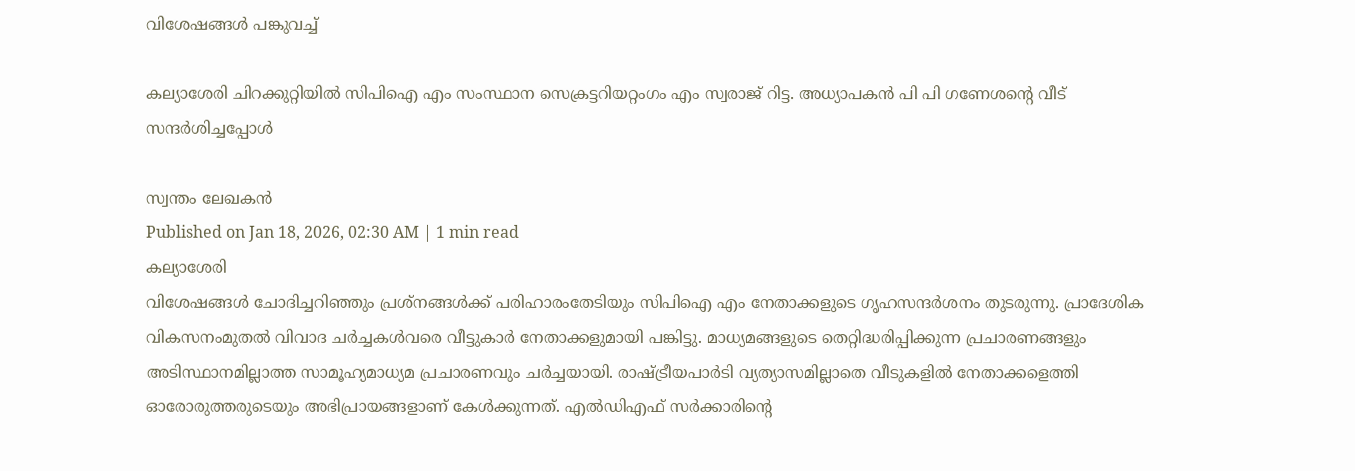വിശേഷങ്ങൾ പങ്കുവച്ച്

കല്യാശേരി ചിറക്കുറ്റിയിൽ സിപിഐ എം സംസ്ഥാന സെക്രട്ടറിയറ്റംഗം എം സ്വരാജ് റിട്ട. അധ്യാപകൻ പി പി ഗണേശന്റെ വീട് സന്ദർശിച്ചപ്പോൾ

സ്വന്തം ലേഖകൻ
Published on Jan 18, 2026, 02:30 AM | 1 min read
കല്യാശേരി
വിശേഷങ്ങൾ ചോദിച്ചറിഞ്ഞും പ്രശ്നങ്ങൾക്ക് പരിഹാരംതേടിയും സിപിഐ എം നേതാക്കളുടെ ഗൃഹസന്ദർശനം തുടരുന്നു. പ്രാദേശിക വികസനംമുതൽ വിവാദ ചർച്ചകൾവരെ വീട്ടുകാർ നേതാക്കളുമായി പങ്കിട്ടു. മാധ്യമങ്ങളുടെ തെറ്റിദ്ധരിപ്പിക്കുന്ന പ്രചാരണങ്ങളും അടിസ്ഥാനമില്ലാത്ത സാമൂഹ്യമാധ്യമ പ്രചാരണവും ചർച്ചയായി. രാഷ്ട്രീയപാർടി വ്യത്യാസമില്ലാതെ വീടുകളിൽ നേതാക്കളെത്തി ഓരോരുത്തരുടെയും അഭിപ്രായങ്ങളാണ് കേൾക്കുന്നത്. എൽഡിഎഫ് സർക്കാരിന്റെ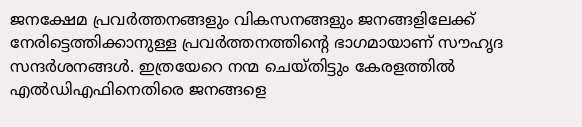ജനക്ഷേമ പ്രവർത്തനങ്ങളും വികസനങ്ങളും ജനങ്ങളിലേക്ക് നേരിട്ടെത്തിക്കാനുള്ള പ്രവർത്തനത്തിന്റെ ഭാഗമായാണ് സൗഹൃദ സന്ദർശനങ്ങൾ. ഇത്രയേറെ നന്മ ചെയ്തിട്ടും കേരളത്തിൽ എൽഡിഎഫിനെതിരെ ജനങ്ങളെ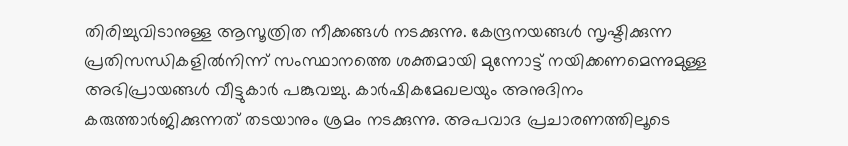തിരിച്ചുവിടാനുള്ള ആസൂത്രിത നീക്കങ്ങൾ നടക്കുന്നു. കേന്ദ്രനയങ്ങൾ സൃഷ്ടിക്കുന്ന പ്രതിസന്ധികളിൽനിന്ന് സംസ്ഥാനത്തെ ശക്തമായി മുന്നോട്ട് നയിക്കണമെന്നുമുള്ള അഭിപ്രായങ്ങൾ വീട്ടുകാർ പങ്കുവച്ചു. കാർഷികമേഖലയും അനുദിനം കരുത്താർജിക്കുന്നത് തടയാനും ശ്രമം നടക്കുന്നു. അപവാദ പ്രചാരണത്തിലൂടെ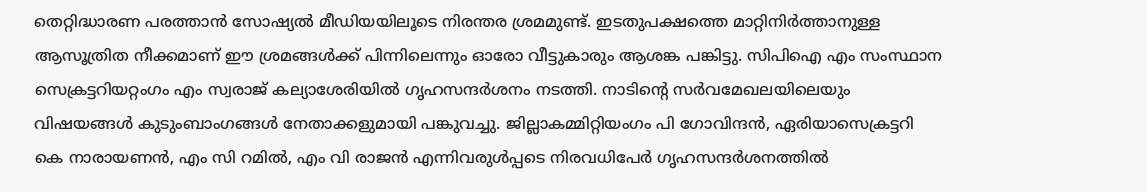തെറ്റിദ്ധാരണ പരത്താൻ സോഷ്യൽ മീഡിയയിലൂടെ നിരന്തര ശ്രമമുണ്ട്. ഇടതുപക്ഷത്തെ മാറ്റിനിർത്താനുള്ള ആസൂത്രിത നീക്കമാണ് ഈ ശ്രമങ്ങൾക്ക് പിന്നിലെന്നും ഓരോ വീട്ടുകാരും ആശങ്ക പങ്കിട്ടു. സിപിഐ എം സംസ്ഥാന സെക്രട്ടറിയറ്റംഗം എം സ്വരാജ് കല്യാശേരിയിൽ ഗൃഹസന്ദർശനം നടത്തി. നാടിന്റെ സർവമേഖലയിലെയും വിഷയങ്ങൾ കുടുംബാംഗങ്ങൾ നേതാക്കളുമായി പങ്കുവച്ചു. ജില്ലാകമ്മിറ്റിയംഗം പി ഗോവിന്ദൻ, ഏരിയാസെക്രട്ടറി കെ നാരായണൻ, എം സി റമിൽ, എം വി രാജൻ എന്നിവരുൾപ്പടെ നിരവധിപേർ ഗൃഹസന്ദർശനത്തിൽ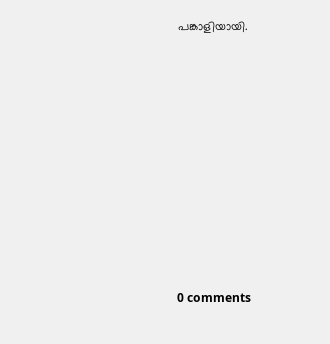പങ്കാളിയായി.










0 comments